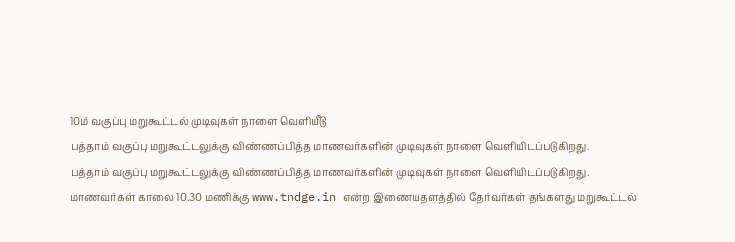10ம் வகுப்பு மறுகூட்டல் முடிவுகள் நாளை வெளியீடு
பத்தாம் வகுப்பு மறுகூட்டலுக்கு விண்ணப்பித்த மாணவர்களின் முடிவுகள் நாளை வெளியிடப்படுகிறது.
பத்தாம் வகுப்பு மறுகூட்டலுக்கு விண்ணப்பித்த மாணவர்களின் முடிவுகள் நாளை வெளியிடப்படுகிறது.
மாணவர்கள் காலை 10.30 மணிக்கு www.tndge.in என்ற இணையதளத்தில் தேர்வர்கள் தங்களது மறுகூட்டல்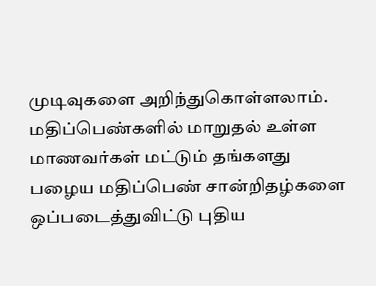முடிவுகளை அறிந்துகொள்ளலாம்.
மதிப்பெண்களில் மாறுதல் உள்ள மாணவர்கள் மட்டும் தங்களது பழைய மதிப்பெண் சான்றிதழ்களை ஒப்படைத்துவிட்டு புதிய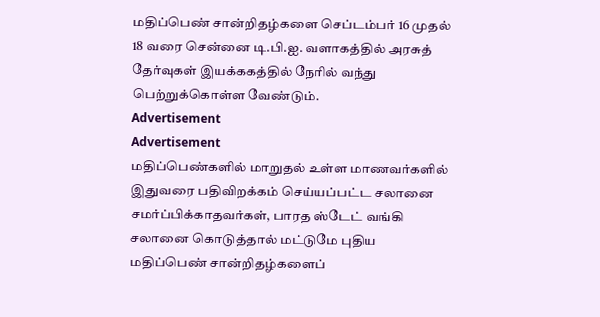மதிப்பெண் சான்றிதழ்களை செப்டம்பர் 16 முதல் 18 வரை சென்னை டி.பி.ஐ. வளாகத்தில் அரசுத் தேர்வுகள் இயக்ககத்தில் நேரில் வந்து பெற்றுக்கொள்ள வேண்டும்.
Advertisement
Advertisement
மதிப்பெண்களில் மாறுதல் உள்ள மாணவர்களில் இதுவரை பதிவிறக்கம் செய்யப்பட்ட சலானை சமர்ப்பிக்காதவர்கள், பாரத ஸ்டேட் வங்கி சலானை கொடுத்தால் மட்டுமே புதிய மதிப்பெண் சான்றிதழ்களைப்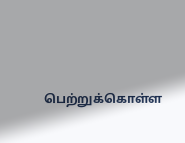பெற்றுக்கொள்ள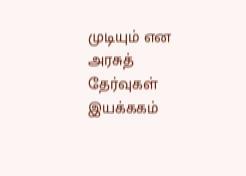முடியும் என அரசுத் தேர்வுகள் இயக்ககம்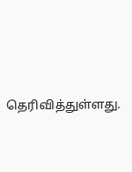தெரிவித்துள்ளது.